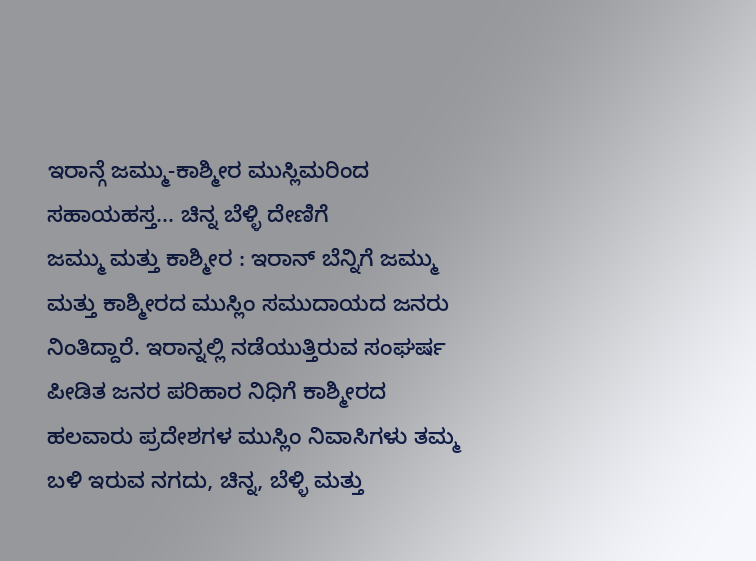ಇರಾನ್ಗೆ ಜಮ್ಮು-ಕಾಶ್ಮೀರ ಮುಸ್ಲಿಮರಿಂದ ಸಹಾಯಹಸ್ತ... ಚಿನ್ನ ಬೆಳ್ಳಿ ದೇಣಿಗೆ
ಜಮ್ಮು ಮತ್ತು ಕಾಶ್ಮೀರ : ಇರಾನ್ ಬೆನ್ನಿಗೆ ಜಮ್ಮು ಮತ್ತು ಕಾಶ್ಮೀರದ ಮುಸ್ಲಿಂ ಸಮುದಾಯದ ಜನರು ನಿಂತಿದ್ದಾರೆ. ಇರಾನ್ನಲ್ಲಿ ನಡೆಯುತ್ತಿರುವ ಸಂಘರ್ಷ ಪೀಡಿತ ಜನರ ಪರಿಹಾರ ನಿಧಿಗೆ ಕಾಶ್ಮೀರದ ಹಲವಾರು ಪ್ರದೇಶಗಳ ಮುಸ್ಲಿಂ ನಿವಾಸಿಗಳು ತಮ್ಮ ಬಳಿ ಇರುವ ನಗದು, ಚಿನ್ನ, ಬೆಳ್ಳಿ ಮತ್ತು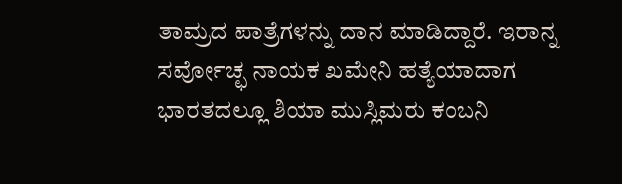ತಾಮ್ರದ ಪಾತ್ರೆಗಳನ್ನು ದಾನ ಮಾಡಿದ್ದಾರೆ. ಇರಾನ್ನ ಸರ್ವೋಚ್ಛ ನಾಯಕ ಖಮೇನಿ ಹತ್ಯೆಯಾದಾಗ ಭಾರತದಲ್ಲೂ ಶಿಯಾ ಮುಸ್ಲಿಮರು ಕಂಬನಿ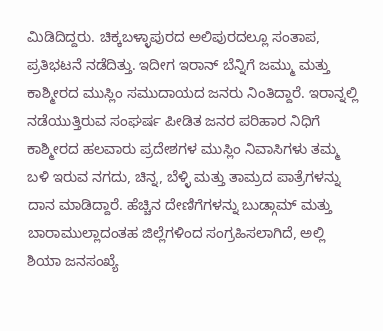ಮಿಡಿದಿದ್ದರು. ಚಿಕ್ಕಬಳ್ಳಾಪುರದ ಅಲಿಪುರದಲ್ಲೂ ಸಂತಾಪ, ಪ್ರತಿಭಟನೆ ನಡೆದಿತ್ತು. ಇದೀಗ ಇರಾನ್ ಬೆನ್ನಿಗೆ ಜಮ್ಮು ಮತ್ತು ಕಾಶ್ಮೀರದ ಮುಸ್ಲಿಂ ಸಮುದಾಯದ ಜನರು ನಿಂತಿದ್ದಾರೆ. ಇರಾನ್ನಲ್ಲಿ ನಡೆಯುತ್ತಿರುವ ಸಂಘರ್ಷ ಪೀಡಿತ ಜನರ ಪರಿಹಾರ ನಿಧಿಗೆ ಕಾಶ್ಮೀರದ ಹಲವಾರು ಪ್ರದೇಶಗಳ ಮುಸ್ಲಿಂ ನಿವಾಸಿಗಳು ತಮ್ಮ ಬಳಿ ಇರುವ ನಗದು, ಚಿನ್ನ, ಬೆಳ್ಳಿ ಮತ್ತು ತಾಮ್ರದ ಪಾತ್ರೆಗಳನ್ನು ದಾನ ಮಾಡಿದ್ದಾರೆ. ಹೆಚ್ಚಿನ ದೇಣಿಗೆಗಳನ್ನು ಬುಡ್ಗಾಮ್ ಮತ್ತು ಬಾರಾಮುಲ್ಲಾದಂತಹ ಜಿಲ್ಲೆಗಳಿಂದ ಸಂಗ್ರಹಿಸಲಾಗಿದೆ, ಅಲ್ಲಿ ಶಿಯಾ ಜನಸಂಖ್ಯೆ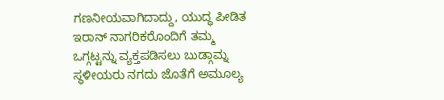ಗಣನೀಯವಾಗಿದಾದ್ದು, ಯುದ್ಧ ಪೀಡಿತ ಇರಾನ್ ನಾಗರಿಕರೊಂದಿಗೆ ತಮ್ಮ ಒಗ್ಗಟ್ಟನ್ನು ವ್ಯಕ್ತಪಡಿಸಲು ಬುಡ್ಗಾಮ್ನ ಸ್ಥಳೀಯರು ನಗದು ಜೊತೆಗೆ ಅಮೂಲ್ಯ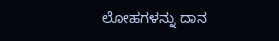ಲೋಹಗಳನ್ನು ದಾನ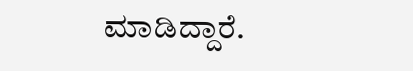ಮಾಡಿದ್ದಾರೆ.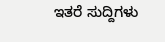ಇತರೆ ಸುದ್ದಿಗಳು